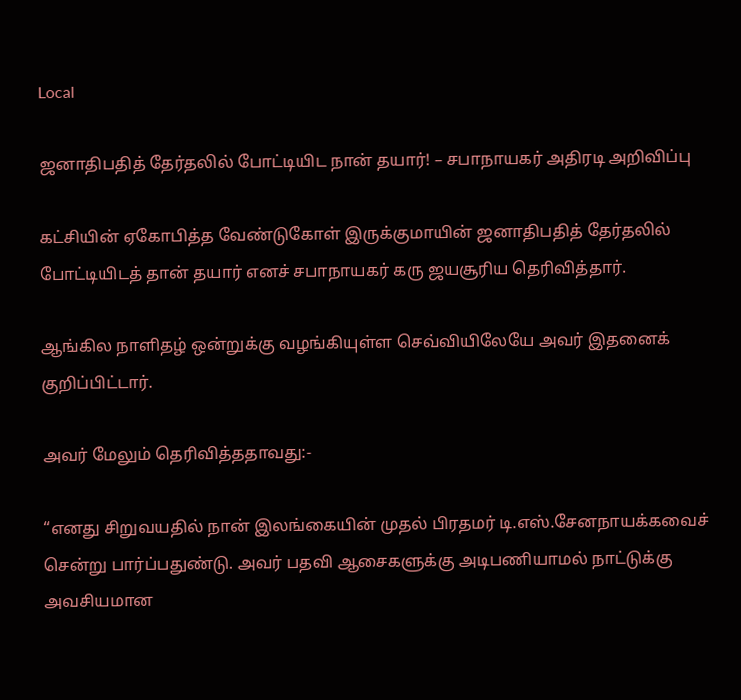Local

ஜனாதிபதித் தேர்தலில் போட்டியிட நான் தயார்! – சபாநாயகர் அதிரடி அறிவிப்பு

கட்சியின் ஏகோபித்த வேண்டுகோள் இருக்குமாயின் ஜனாதிபதித் தேர்தலில் போட்டியிடத் தான் தயார் எனச் சபாநாயகர் கரு ஜயசூரிய தெரிவித்தார்.

ஆங்கில நாளிதழ் ஒன்றுக்கு வழங்கியுள்ள செவ்வியிலேயே அவர் இதனைக் குறிப்பிட்டார்.

அவர் மேலும் தெரிவித்ததாவது:-

“எனது சிறுவயதில் நான் இலங்கையின் முதல் பிரதமர் டி.எஸ்.சேனநாயக்கவைச் சென்று பார்ப்பதுண்டு. அவர் பதவி ஆசைகளுக்கு அடிபணியாமல் நாட்டுக்கு அவசியமான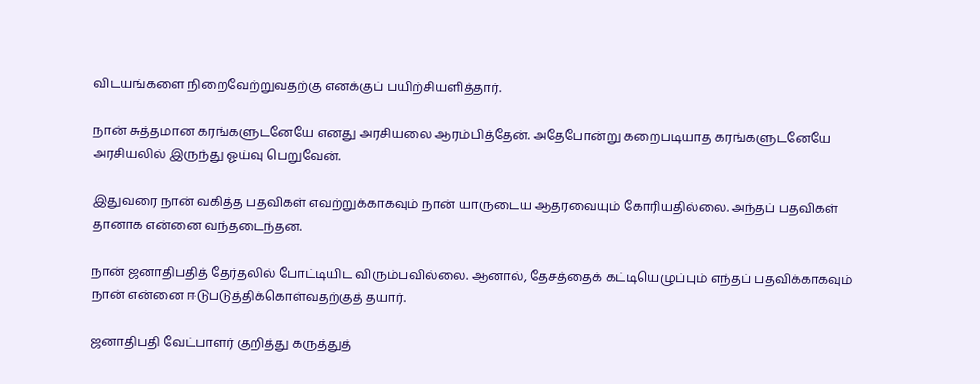விடயங்களை நிறைவேற்றுவதற்கு எனக்குப் பயிற்சியளித்தார்.

நான் சுத்தமான கரங்களுடனேயே எனது அரசியலை ஆரம்பித்தேன். அதேபோன்று கறைபடியாத கரங்களுடனேயே அரசியலில் இருந்து ஓய்வு பெறுவேன்.

இதுவரை நான் வகித்த பதவிகள் எவற்றுக்காகவும் நான் யாருடைய ஆதரவையும் கோரியதில்லை. அந்தப் பதவிகள் தானாக என்னை வந்தடைந்தன.

நான் ஜனாதிபதித் தேர்தலில் போட்டியிட விரும்பவில்லை. ஆனால், தேசத்தைக் கட்டியெழுப்பும் எந்தப் பதவிக்காகவும் நான் என்னை ஈடுபடுத்திக்கொள்வதற்குத் தயார்.

ஜனாதிபதி வேட்பாளர் குறித்து கருத்துத்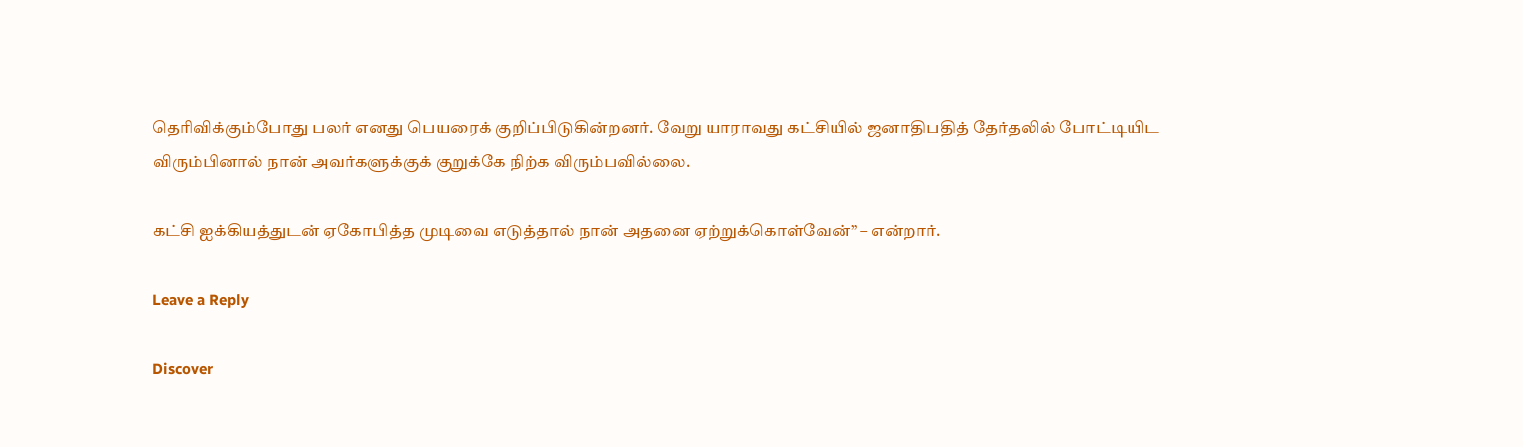தெரிவிக்கும்போது பலர் எனது பெயரைக் குறிப்பிடுகின்றனர். வேறு யாராவது கட்சியில் ஜனாதிபதித் தேர்தலில் போட்டியிட விரும்பினால் நான் அவர்களுக்குக் குறுக்கே நிற்க விரும்பவில்லை.

கட்சி ஐக்கியத்துடன் ஏகோபித்த முடிவை எடுத்தால் நான் அதனை ஏற்றுக்கொள்வேன்” – என்றார்.

Leave a Reply

Discover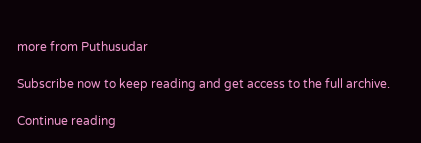more from Puthusudar

Subscribe now to keep reading and get access to the full archive.

Continue reading